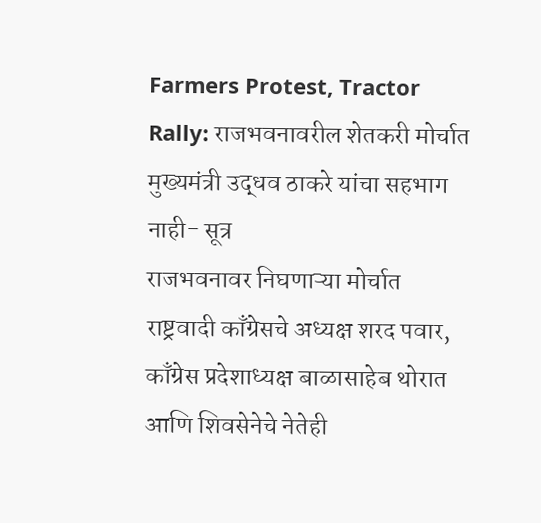Farmers Protest, Tractor Rally: राजभवनावरील शेतकरी मोर्चात मुख्यमंत्री उद्धव ठाकरे यांचा सहभाग नाही- सूत्र
राजभवनावर निघणाऱ्या मोर्चात राष्ट्रवादी काँग्रेसचे अध्यक्ष शरद पवार, काँग्रेस प्रदेशाध्यक्ष बाळासाहेब थोरात आणि शिवसेनेचे नेतेही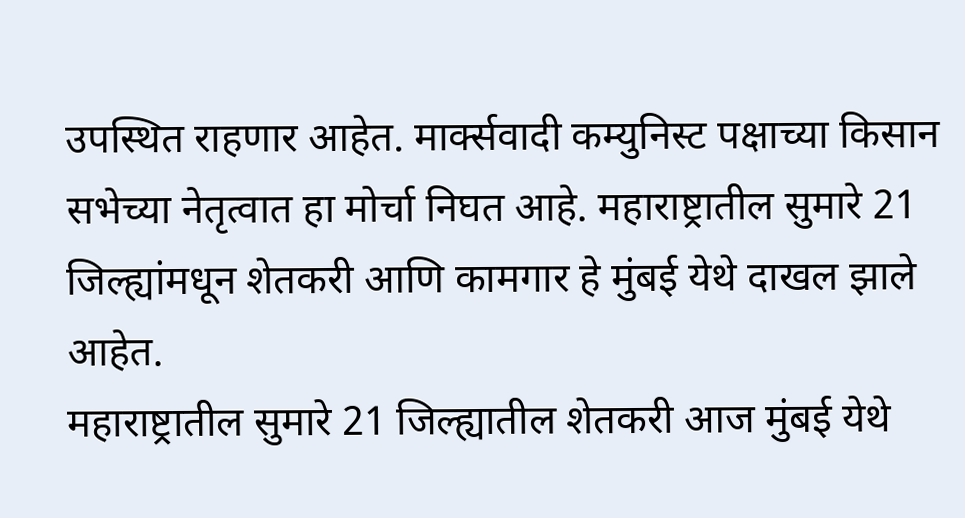उपस्थित राहणार आहेत. मार्क्सवादी कम्युनिस्ट पक्षाच्या किसान सभेच्या नेतृत्वात हा मोर्चा निघत आहे. महाराष्ट्रातील सुमारे 21 जिल्ह्यांमधून शेतकरी आणि कामगार हे मुंबई येथे दाखल झाले आहेत.
महाराष्ट्रातील सुमारे 21 जिल्ह्यातील शेतकरी आज मुंबई येथे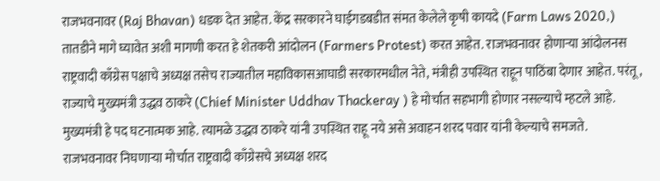राजभवनावर (Raj Bhavan) धडक देत आहेत. केंद्र सरकारने घाईगडबडीत संमत केलेले कृषी कायदे (Farm Laws 2020,) तातडीने मागे घ्यावेत अशी मागणी करत हे शेतकरी आंदोलन (Farmers Protest) करत आहेत. राजभवनावर होणाऱ्या आंदोलनस राष्ट्रवादी काँग्रेस पक्षाचे अध्यक्ष तसेच राज्यातील महाविकासआघाडी सरकारमधील नेते, मंत्रीही उपस्थित राहून पाठिंबा देणार आहेत. परंतू, राज्याचे मुख्यमंत्री उद्धव ठाकरे (Chief Minister Uddhav Thackeray ) हे मोर्चात सहभागी होणार नसल्याचे म्हटले आहे. मुख्यमंत्री हे पद घटनात्मक आहे. त्यामळे उद्धव ठाकरे यांनी उपस्थित राहू नये असे अवाहन शरद पवार यांनी केल्याचे समजते.
राजभवनावर निघणाऱ्या मोर्चात राष्ट्रवादी काँग्रेसचे अध्यक्ष शरद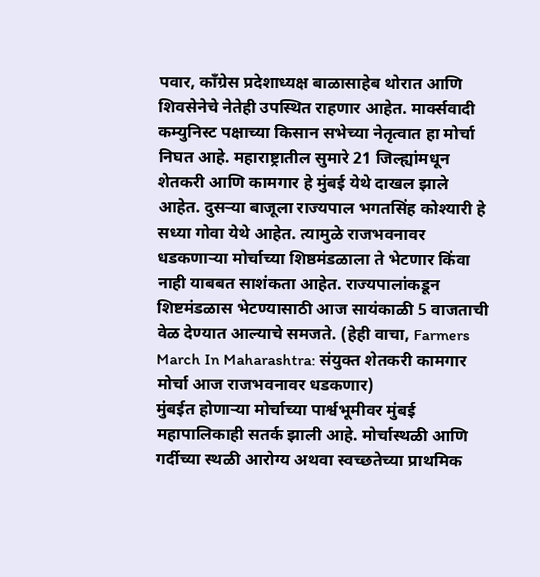पवार, काँग्रेस प्रदेशाध्यक्ष बाळासाहेब थोरात आणि शिवसेनेचे नेतेही उपस्थित राहणार आहेत. मार्क्सवादी कम्युनिस्ट पक्षाच्या किसान सभेच्या नेतृत्वात हा मोर्चा निघत आहे. महाराष्ट्रातील सुमारे 21 जिल्ह्यांमधून शेतकरी आणि कामगार हे मुंबई येथे दाखल झाले आहेत. दुसऱ्या बाजूला राज्यपाल भगतसिंह कोश्यारी हे सध्या गोवा येथे आहेत. त्यामुळे राजभवनावर धडकणाऱ्या मोर्चाच्या शिष्ठमंडळाला ते भेटणार किंवा नाही याबबत साशंकता आहेत. राज्यपालांकडून शिष्टमंडळास भेटण्यासाठी आज सायंकाळी 5 वाजताची वेळ देण्यात आल्याचे समजते. (हेही वाचा, Farmers March In Maharashtra: संयुक्त शेतकरी कामगार मोर्चा आज राजभवनावर धडकणार)
मुंबईत होणाऱ्या मोर्चाच्या पार्श्वभूमीवर मुंबई महापालिकाही सतर्क झाली आहे. मोर्चास्थळी आणि गर्दीच्या स्थळी आरोग्य अथवा स्वच्छतेच्या प्राथमिक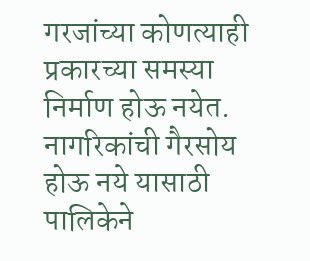गरजांच्या कोणत्याही प्रकारच्या समस्या निर्माण होऊ नयेत. नागरिकांची गैरसोय होऊ नये यासाठी पालिकेने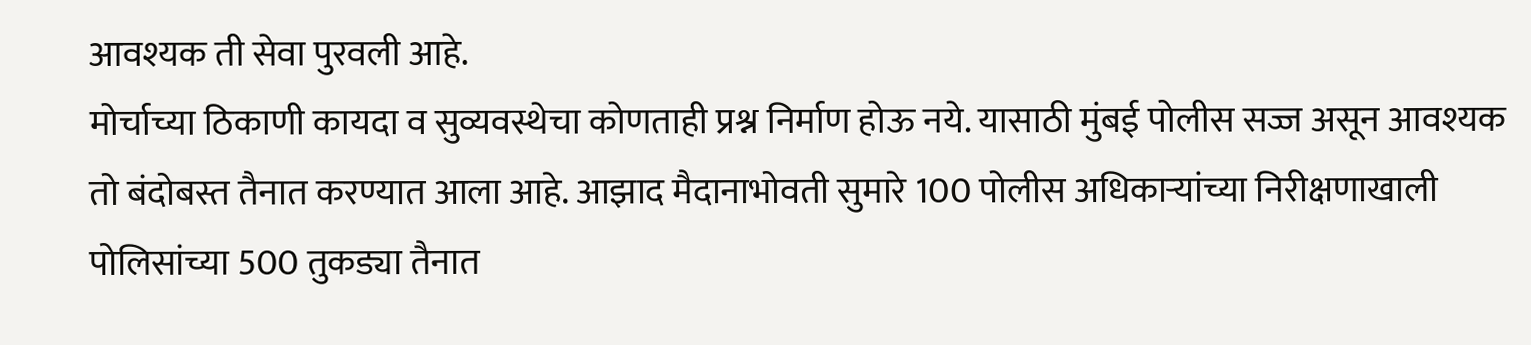आवश्यक ती सेवा पुरवली आहे.
मोर्चाच्या ठिकाणी कायदा व सुव्यवस्थेचा कोणताही प्रश्न निर्माण होऊ नये. यासाठी मुंबई पोलीस सज्ज असून आवश्यक तो बंदोबस्त तैनात करण्यात आला आहे. आझाद मैदानाभोवती सुमारे 100 पोलीस अधिकाऱ्यांच्या निरीक्षणाखाली पोलिसांच्या 500 तुकड्या तैनात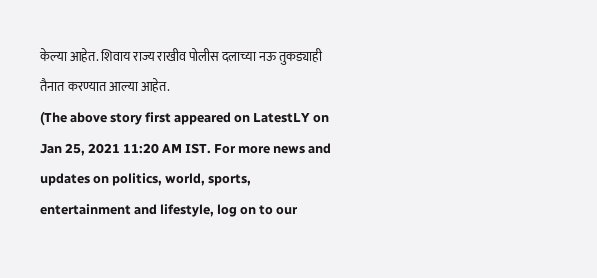केल्या आहेत. शिवाय राज्य राखीव पोलीस दलाच्या नऊ तुकड्याही तैनात करण्यात आल्या आहेत.
(The above story first appeared on LatestLY on Jan 25, 2021 11:20 AM IST. For more news and updates on politics, world, sports, entertainment and lifestyle, log on to our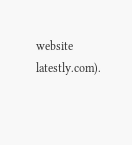website latestly.com).